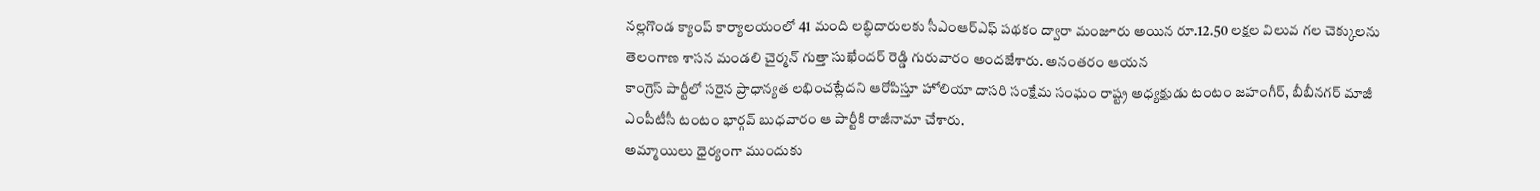నల్లగొండ క్యాంప్ కార్యాలయంలో 41 మంది లబ్ధిదారులకు సీఎంఆర్ఎఫ్ పథకం ద్వారా మంజూరు అయిన రూ.12.50 లక్షల విలువ గల చెక్కులను తెలంగాణ శాసన మండలి చైర్మన్ గుత్తా సుఖేందర్ రెడ్డి గురువారం అందజేశారు. అనంతరం ఆయన
కాంగ్రెస్ పార్టీలో సరైన ప్రాధాన్యత లభించట్లేదని ఆరోపిస్తూ హోలియా దాసరి సంక్షేమ సంఘం రాష్ట్ర అధ్యక్షుడు టంటం జహంగీర్, బీబీనగర్ మాజీ ఎంపీటీసీ టంటం భార్గవ్ బుధవారం ఆ పార్టీకి రాజీనామా చేశారు.
అమ్మాయిలు ధైర్యంగా ముందుకు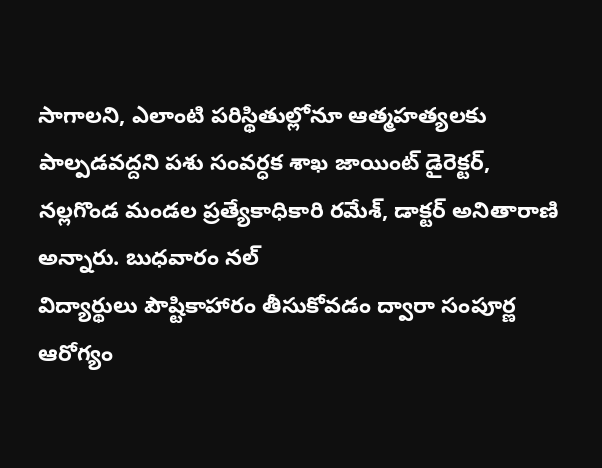సాగాలని, ఎలాంటి పరిస్థితుల్లోనూ ఆత్మహత్యలకు పాల్పడవద్దని పశు సంవర్ధక శాఖ జాయింట్ డైరెక్టర్, నల్లగొండ మండల ప్రత్యేకాధికారి రమేశ్, డాక్టర్ అనితారాణి అన్నారు. బుధవారం నల్
విద్యార్థులు పౌష్టికాహారం తీసుకోవడం ద్వారా సంపూర్ణ ఆరోగ్యం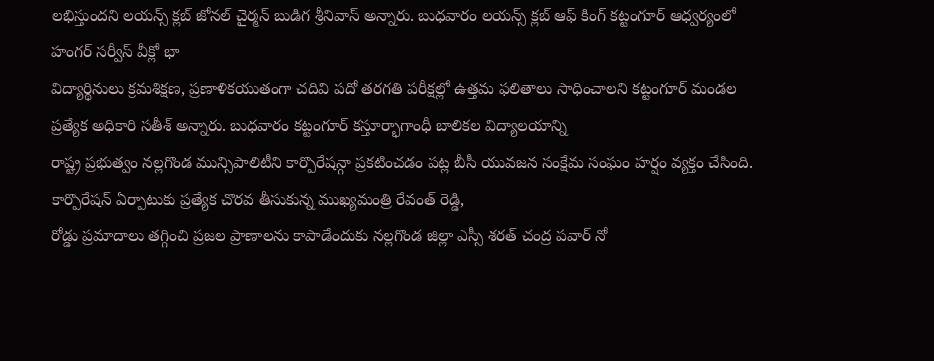లభిస్తుందని లయన్స్ క్లబ్ జోనల్ చైర్మన్ బుడిగ శ్రీనివాస్ అన్నారు. బుధవారం లయన్స్ క్లబ్ ఆఫ్ కింగ్ కట్టంగూర్ ఆధ్వర్యంలో హంగర్ సర్వీస్ వీక్లో భా
విద్యార్థినులు క్రమశిక్షణ, ప్రణాళికయుతంగా చదివి పదో తరగతి పరీక్షల్లో ఉత్తమ ఫలితాలు సాధించాలని కట్టంగూర్ మండల ప్రత్యేక అధికారి సతీశ్ అన్నారు. బుధవారం కట్టంగూర్ కస్తూర్భాగాంధీ బాలికల విద్యాలయాన్ని
రాష్ట్ర ప్రభుత్వం నల్లగొండ మున్సిపాలిటీని కార్పొరేషన్గా ప్రకటించడం పట్ల బీసీ యువజన సంక్షేమ సంఘం హర్షం వ్యక్తం చేసింది. కార్పొరేషన్ ఏర్పాటుకు ప్రత్యేక చొరవ తీసుకున్న ముఖ్యమంత్రి రేవంత్ రెడ్డి,
రోడ్డు ప్రమాదాలు తగ్గించి ప్రజల ప్రాణాలను కాపాడేందుకు నల్లగొండ జిల్లా ఎస్సీ శరత్ చంద్ర పవార్ నో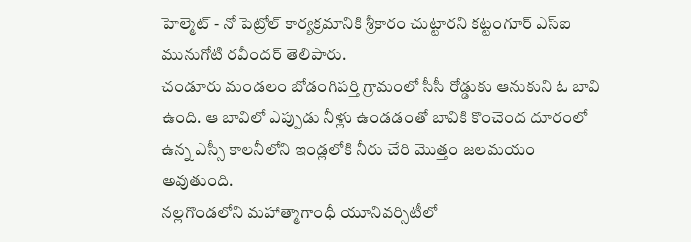హెల్మెట్ - నో పెట్రోల్ కార్యక్రమానికి శ్రీకారం చుట్టారని కట్టంగూర్ ఎస్ఐ మునుగోటి రవీందర్ తెలిపారు.
చండూరు మండలం బోడంగిపర్తి గ్రామంలో సీసీ రోడ్డుకు ఆనుకుని ఓ బావి ఉంది. ఆ బావిలో ఎప్పుడు నీళ్లు ఉండడంతో బావికి కొంచెంద దూరంలో ఉన్న ఎస్సీ కాలనీలోని ఇండ్లలోకి నీరు చేరి మొత్తం జలమయం అవుతుంది.
నల్లగొండలోని మహాత్మాగాంధీ యూనివర్సిటీలో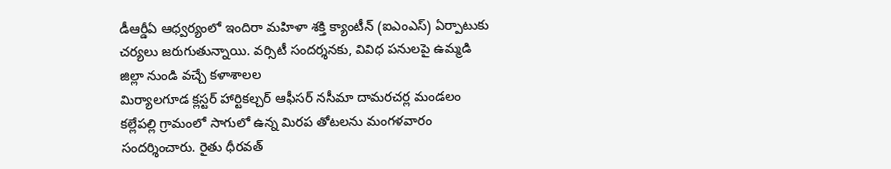డీఆర్డీఏ ఆధ్వర్యంలో ఇందిరా మహిళా శక్తి క్యాంటీన్ (ఐఎంఎస్) ఏర్పాటుకు చర్యలు జరుగుతున్నాయి. వర్సిటీ సందర్శనకు, వివిధ పనులపై ఉమ్మడి జిల్లా నుండి వచ్చే కళాశాలల
మిర్యాలగూడ క్లస్టర్ హార్టికల్చర్ ఆఫీసర్ నసీమా దామరచర్ల మండలం కల్లేపల్లి గ్రామంలో సాగులో ఉన్న మిరప తోటలను మంగళవారం సందర్శించారు. రైతు ధీరవత్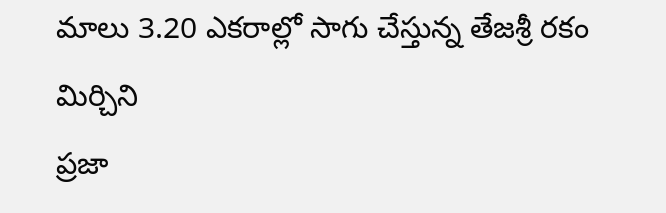మాలు 3.20 ఎకరాల్లో సాగు చేస్తున్న తేజశ్రీ రకం మిర్చిని
ప్రజా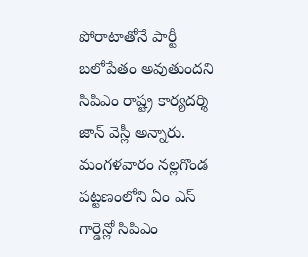పోరాటాతోనే పార్టీ బలోపేతం అవుతుందని సిపిఎం రాష్ట్ర కార్యదర్శి జాన్ వెస్లీ అన్నారు. మంగళవారం నల్లగొండ పట్టణంలోని ఏం ఎస్ గార్డెన్లో సిపిఎం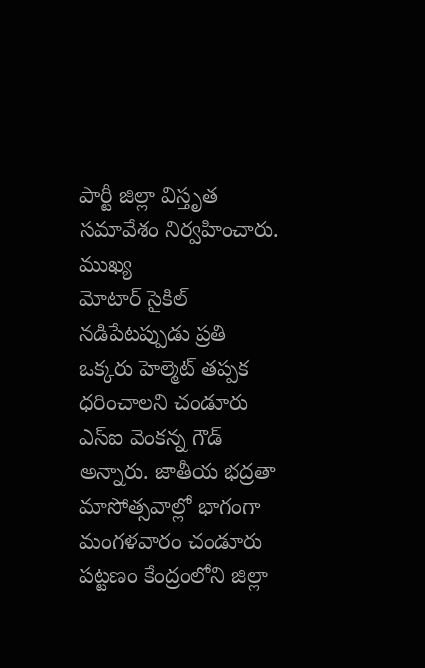పార్టీ జిల్లా విస్తృత సమావేశం నిర్వహించారు. ముఖ్య
మోటార్ సైకిల్ నడిపేటప్పుడు ప్రతి ఒక్కరు హెల్మెట్ తప్పక ధరించాలని చండూరు ఎస్ఐ వెంకన్న గౌడ్ అన్నారు. జాతీయ భద్రతా మాసోత్సవాల్లో భాగంగా మంగళవారం చండూరు పట్టణం కేంద్రంలోని జిల్లా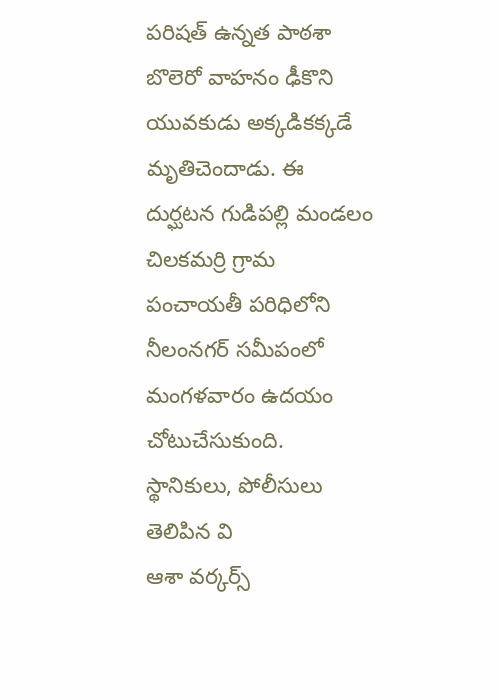పరిషత్ ఉన్నత పాఠశా
బొలెరో వాహనం ఢీకొని యువకుడు అక్కడికక్కడే మృతిచెందాడు. ఈ దుర్ఘటన గుడిపల్లి మండలం చిలకమర్రి గ్రామ పంచాయతీ పరిధిలోని నీలంనగర్ సమీపంలో మంగళవారం ఉదయం చోటుచేసుకుంది. స్థానికులు, పోలీసులు తెలిపిన వి
ఆశా వర్కర్స్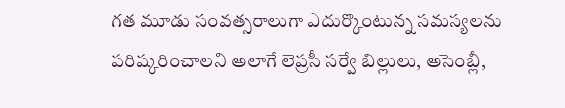గత మూడు సంవత్సరాలుగా ఎదుర్కొంటున్న సమస్యలను పరిష్కరించాలని అలాగే లెప్రసీ సర్వే బిల్లులు, అసెంబ్లీ,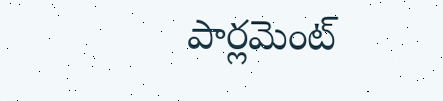పార్లమెంట్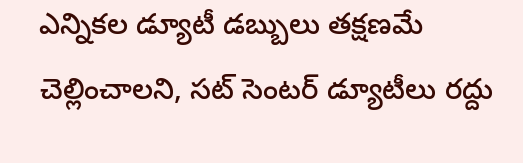ఎన్నికల డ్యూటీ డబ్బులు తక్షణమే చెల్లించాలని, సట్ సెంటర్ డ్యూటీలు రద్దు